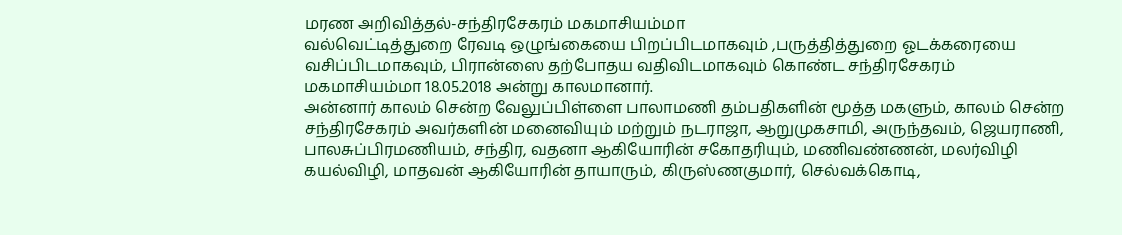மரண அறிவித்தல்-சந்திரசேகரம் மகமாசியம்மா
வல்வெட்டித்துறை ரேவடி ஒழுங்கையை பிறப்பிடமாகவும் ,பருத்தித்துறை ஓடக்கரையை வசிப்பிடமாகவும், பிரான்ஸை தற்போதய வதிவிடமாகவும் கொண்ட சந்திரசேகரம் மகமாசியம்மா 18.05.2018 அன்று காலமானார்.
அன்னார் காலம் சென்ற வேலுப்பிள்ளை பாலாமணி தம்பதிகளின் மூத்த மகளும், காலம் சென்ற சந்திரசேகரம் அவர்களின் மனைவியும் மற்றும் நடராஜா, ஆறுமுகசாமி, அருந்தவம், ஜெயராணி, பாலசுப்பிரமணியம், சந்திர, வதனா ஆகியோரின் சகோதரியும், மணிவண்ணன், மலர்விழி கயல்விழி, மாதவன் ஆகியோரின் தாயாரும், கிருஸ்ணகுமார், செல்வக்கொடி,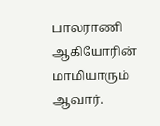பாலராணி ஆகியோரின் மாமியாரும் ஆவார்.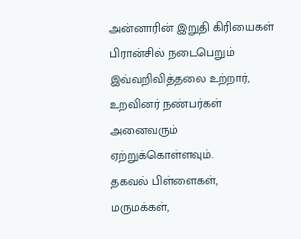அன்னாரின் இறுதி கிரியைகள் பிரான்சில் நடைபெறும் இவ்வறிவித்தலை உற்றார், உறவினர் நண்பர்கள் அனைவரும் ஏற்றுக்கொள்ளவும்.
தகவல் பிள்ளைகள், மருமக்கள்,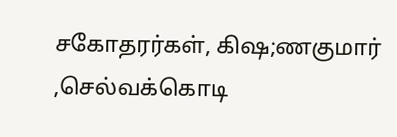சகோதரர்கள், கிஷ;ணகுமார் ,செல்வக்கொடி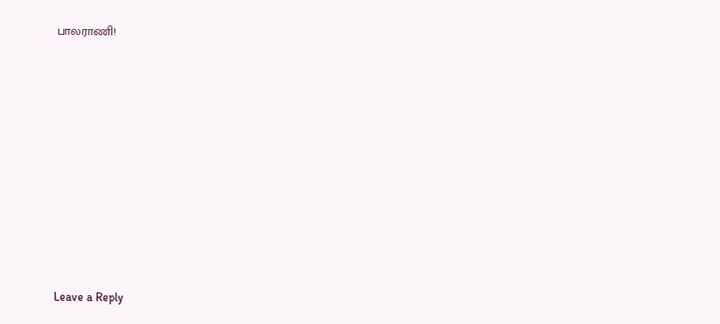பாலராணி!











Leave a Reply